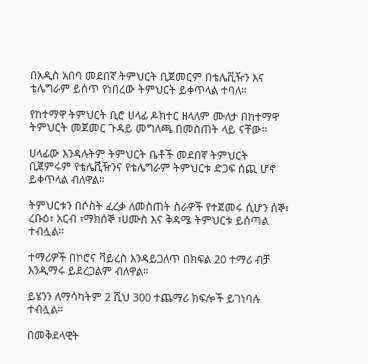በአዲስ አበባ መደበኛ ትምህርት ቢጀመርም በቴሌቪዥን እና ቴሌግራም ይሰጥ የነበረው ትምህርት ይቀጥላል ተባለ።

የከተማዋ ትምህርት ቢሮ ሀላፊ ዶክተር ዘላለም ሙለታ በከተማዋ ትምህርት መጀመር ጉዳይ መግለጫ በመስጠት ላይ ናቸው።

ሀላፊው እንዳሉትም ትምህርት ቤቶች መደበኛ ትምህርት ቢጀምሩም የቴሌቪዥንና የቴሌግራም ትምህርቱ ድጋፍ ሰጪ ሆኖ ይቀጥላል ብለዋል።

ትምህርቱን በሶስት ፈረቃ ለመስጠት ስራዎች የተጀመሩ ሲሆን ሰኞ፣ ረቡዕ፣ አርብ ፣ማክሰኞ ፣ሀሙስ እና ቅዳሜ ትምህርቱ ይሰጣል ተብሏል።

ተማሪዎች በኮሮና ቫይረስ እንዳይጋለጥ በክፍል 20 ተማሪ ብቻ እንዲማሩ ይደረጋልም ብለዋል።

ይሄንን ለማሳካትም 2 ሺህ 300 ተጨማሪ ክፍሎች ይገነባሉ ተብሏል።

በመቅደላዊት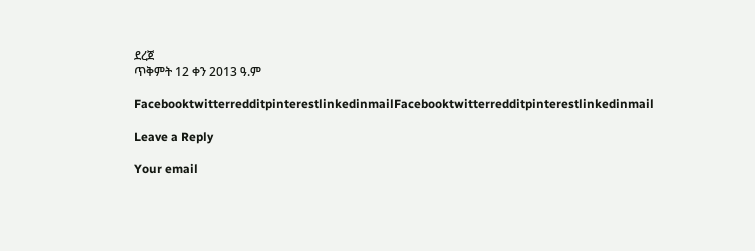ደረጀ
ጥቅምት 12 ቀን 2013 ዓ.ም

FacebooktwitterredditpinterestlinkedinmailFacebooktwitterredditpinterestlinkedinmail

Leave a Reply

Your email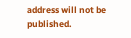address will not be published.